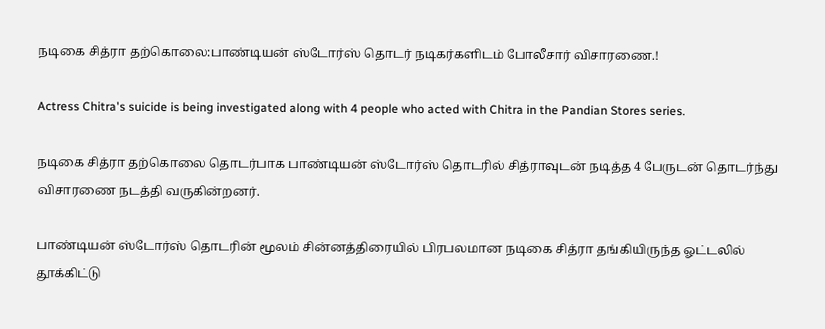நடிகை சித்ரா தற்கொலை:பாண்டியன் ஸ்டோர்ஸ் தொடர் நடிகர்களிடம் போலீசார் விசாரணை.!

Actress Chitra's suicide is being investigated along with 4 people who acted with Chitra in the Pandian Stores series.

நடிகை சித்ரா தற்கொலை தொடர்பாக பாண்டியன் ஸ்டோர்ஸ் தொடரில் சித்ராவுடன் நடித்த 4 பேருடன் தொடர்ந்து விசாரணை நடத்தி வருகின்றனர்.

பாண்டியன் ஸ்டோர்ஸ் தொடரின் மூலம் சின்னத்திரையில் பிரபலமான நடிகை சித்ரா தங்கியிருந்த ஓட்டலில் தூக்கிட்டு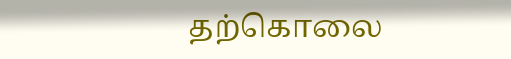தற்கொலை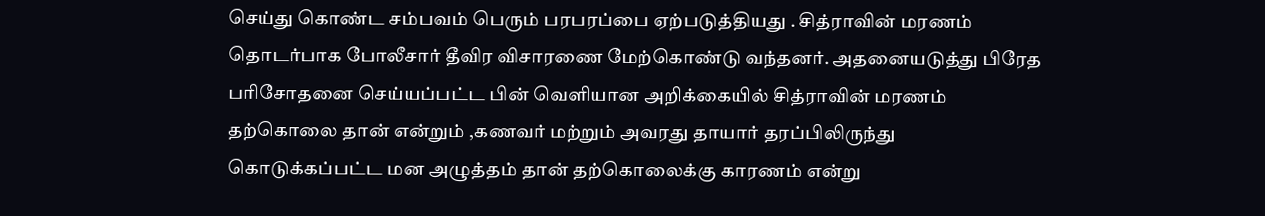செய்து கொண்ட சம்பவம் பெரும் பரபரப்பை ஏற்படுத்தியது . சித்ராவின் மரணம் தொடர்பாக போலீசார் தீவிர விசாரணை மேற்கொண்டு வந்தனர். அதனையடுத்து பிரேத பரிசோதனை செய்யப்பட்ட பின் வெளியான அறிக்கையில் சித்ராவின் மரணம் தற்கொலை தான் என்றும் ,கணவர் மற்றும் அவரது தாயார் தரப்பிலிருந்து கொடுக்கப்பட்ட மன அழுத்தம் தான் தற்கொலைக்கு காரணம் என்று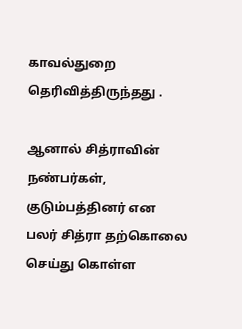காவல்துறை தெரிவித்திருந்தது .

ஆனால் சித்ராவின் நண்பர்கள், குடும்பத்தினர் என பலர் சித்ரா தற்கொலை செய்து கொள்ள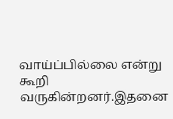வாய்ப்பில்லை என்று கூறி வருகின்றனர்.இதனை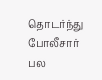தொடர்ந்து போலீசார் பல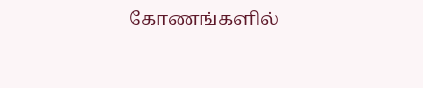கோணங்களில்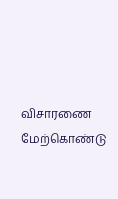விசாரணை மேற்கொண்டு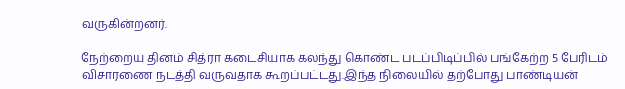வருகின்றனர்.

நேற்றைய தினம் சித்ரா கடைசியாக கலந்து கொண்ட படப்பிடிப்பில் பங்கேற்ற 5 பேரிடம் விசாரணை நடத்தி வருவதாக கூறப்பட்டது.இந்த நிலையில் தற்போது பாண்டியன்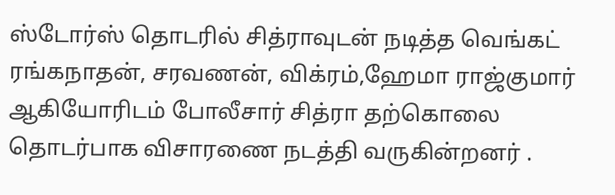ஸ்டோர்ஸ் தொடரில் சித்ராவுடன் நடித்த வெங்கட் ரங்கநாதன், சரவணன், விக்ரம்,ஹேமா ராஜ்குமார் ஆகியோரிடம் போலீசார் சித்ரா தற்கொலை தொடர்பாக விசாரணை நடத்தி வருகின்றனர் .